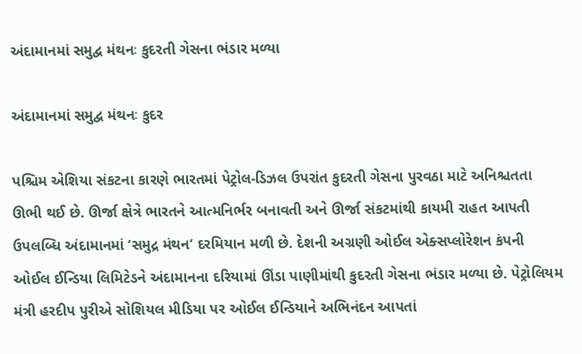અંદામાનમાં સમુદ્વ મંથનઃ કુદરતી ગેસના ભંડાર મળ્યા

અંદામાનમાં સમુદ્વ મંથનઃ કુદર

પશ્ચિમ એશિયા સંકટના કારણે ભારતમાં પેટ્રોલ-ડિઝલ ઉપરાંત કુદરતી ગેસના પુરવઠા માટે અનિશ્ચતતા ઊભી થઈ છે. ઊર્જા ક્ષેત્રે ભારતને આત્મનિર્ભર બનાવતી અને ઊર્જા સંકટમાંથી કાયમી રાહત આપતી ઉપલબ્ધિ અંદામાનમાં ‘સમુદ્ર મંથન’ દરમિયાન મળી છે. દેશની અગ્રણી ઓઈલ એક્સપ્લોરેશન કંપની ઓઈલ ઈન્ડિયા લિમિટેડને અંદામાનના દરિયામાં ઊંડા પાણીમાંથી કુદરતી ગેસના ભંડાર મળ્યા છે. પેટ્રોલિયમ મંત્રી હરદીપ પુરીએ સોશિયલ મીડિયા પર ઓઈલ ઈન્ડિયાને અભિનંદન આપતાં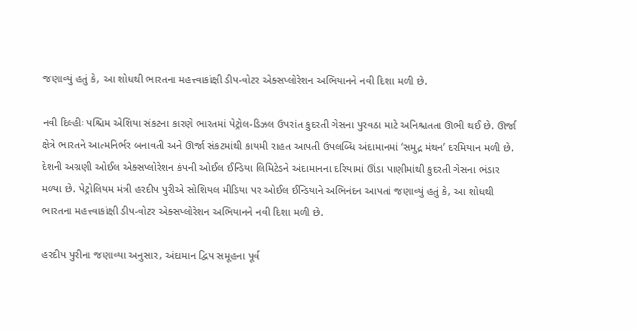જણાવ્યું હતું કે, આ શોધથી ભારતના મહત્ત્વાકાંક્ષી ડીપ-વોટર એક્સપ્લોરેશન અભિયાનને નવી દિશા મળી છે.

નવી દિલ્હીઃ પશ્ચિમ એશિયા સંકટના કારણે ભારતમાં પેટ્રોલ-ડિઝલ ઉપરાંત કુદરતી ગેસના પુરવઠા માટે અનિશ્ચતતા ઊભી થઈ છે. ઊર્જા ક્ષેત્રે ભારતને આત્મનિર્ભર બનાવતી અને ઊર્જા સંકટમાંથી કાયમી રાહત આપતી ઉપલબ્ધિ અંદામાનમાં ‘સમુદ્ર મંથન’ દરમિયાન મળી છે. દેશની અગ્રણી ઓઈલ એક્સપ્લોરેશન કંપની ઓઈલ ઈન્ડિયા લિમિટેડને અંદામાનના દરિયામાં ઊંડા પાણીમાંથી કુદરતી ગેસના ભંડાર મળ્યા છે. પેટ્રોલિયમ મંત્રી હરદીપ પુરીએ સોશિયલ મીડિયા પર ઓઈલ ઈન્ડિયાને અભિનંદન આપતાં જણાવ્યું હતું કે, આ શોધથી ભારતના મહત્ત્વાકાંક્ષી ડીપ-વોટર એક્સપ્લોરેશન અભિયાનને નવી દિશા મળી છે.

હરદીપ પુરીના જણાવ્યા અનુસાર, અંદામાન દ્વિપ સમૂહના પૂર્વ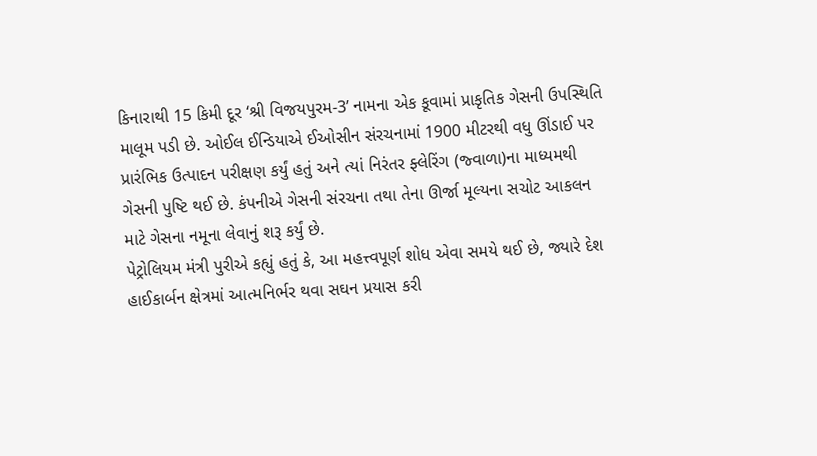કિનારાથી 15 કિમી દૂર ‘શ્રી વિજયપુરમ-3’ નામના એક કૂવામાં પ્રાકૃતિક ગેસની ઉપસ્થિતિ માલૂમ પડી છે. ઓઈલ ઈન્ડિયાએ ઈઓસીન સંરચનામાં 1900 મીટરથી વધુ ઊંડાઈ પર પ્રારંભિક ઉત્પાદન પરીક્ષણ કર્યું હતું અને ત્યાં નિરંતર ફ્લેરિંગ (જ્વાળા)ના માધ્યમથી ગેસની પુષ્ટિ થઈ છે. કંપનીએ ગેસની સંરચના તથા તેના ઊર્જા મૂલ્યના સચોટ આકલન માટે ગેસના નમૂના લેવાનું શરૂ કર્યું છે.
પેટ્રોલિયમ મંત્રી પુરીએ કહ્યું હતું કે, આ મહત્ત્વપૂર્ણ શોધ એવા સમયે થઈ છે, જ્યારે દેશ હાઈકાર્બન ક્ષેત્રમાં આત્મનિર્ભર થવા સઘન પ્રયાસ કરી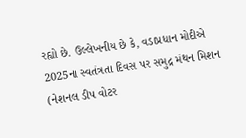રહ્યો છે. ઉલ્લેખનીય છે કે, વડાપ્રધાન મોદીએ 2025ના સ્વતંત્રતા દિવસ પર સમુદ્ર મંથન મિશન (નેશનલ ડીપ વોટર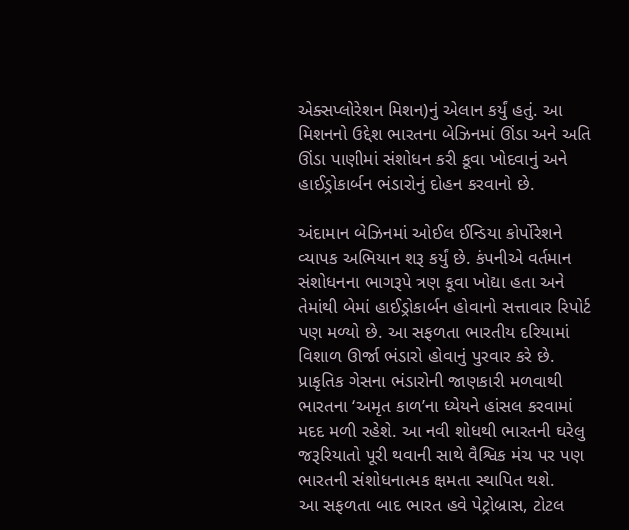એક્સપ્લોરેશન મિશન)નું એલાન કર્યું હતું. આ મિશનનો ઉદ્દેશ ભારતના બેઝિનમાં ઊંડા અને અતિ ઊંડા પાણીમાં સંશોધન કરી કૂવા ખોદવાનું અને હાઈડ્રોકાર્બન ભંડારોનું દોહન કરવાનો છે.

અંદામાન બેઝિનમાં ઓઈલ ઈન્ડિયા કોર્પોરેશને વ્યાપક અભિયાન શરૂ કર્યું છે. કંપનીએ વર્તમાન સંશોધનના ભાગરૂપે ત્રણ કૂવા ખોદ્યા હતા અને તેમાંથી બેમાં હાઈડ્રોકાર્બન હોવાનો સત્તાવાર રિપોર્ટ પણ મળ્યો છે. આ સફળતા ભારતીય દરિયામાં વિશાળ ઊર્જા ભંડારો હોવાનું પુરવાર કરે છે. પ્રાકૃતિક ગેસના ભંડારોની જાણકારી મળવાથી ભારતના ‘અમૃત કાળ’ના ધ્યેયને હાંસલ કરવામાં મદદ મળી રહેશે. આ નવી શોધથી ભારતની ઘરેલુ જરૂરિયાતો પૂરી થવાની સાથે વૈશ્વિક મંચ પર પણ ભારતની સંશોધનાત્મક ક્ષમતા સ્થાપિત થશે.
આ સફળતા બાદ ભારત હવે પેટ્રોબ્રાસ, ટોટલ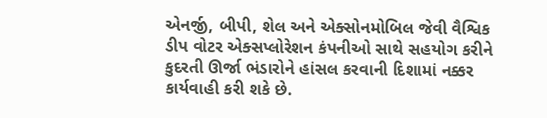એનર્જી, બીપી, શેલ અને એક્સોનમોબિલ જેવી વૈશ્વિક ડીપ વોટર એક્સપ્લોરેશન કંપનીઓ સાથે સહયોગ કરીને કુદરતી ઊર્જા ભંડારોને હાંસલ કરવાની દિશામાં નક્કર કાર્યવાહી કરી શકે છે.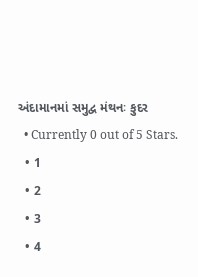અંદામાનમાં સમુદ્વ મંથનઃ કુદર
  • Currently 0 out of 5 Stars.
  • 1
  • 2
  • 3
  • 4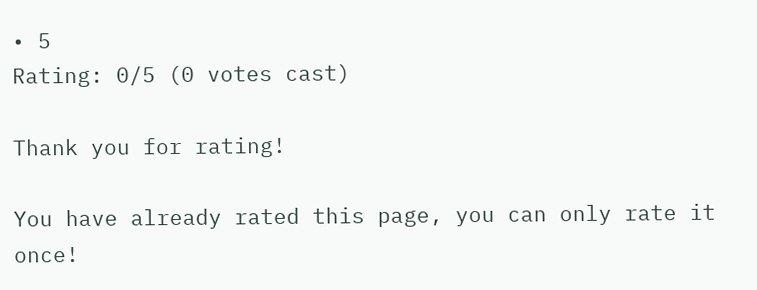• 5
Rating: 0/5 (0 votes cast)

Thank you for rating!

You have already rated this page, you can only rate it once!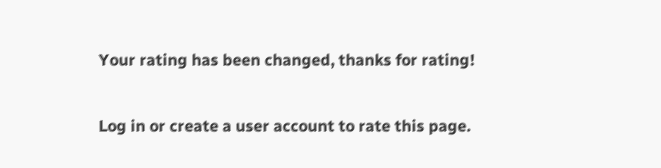Your rating has been changed, thanks for rating!

Log in or create a user account to rate this page.